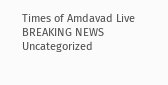Times of Amdavad Live
BREAKING NEWS
Uncategorized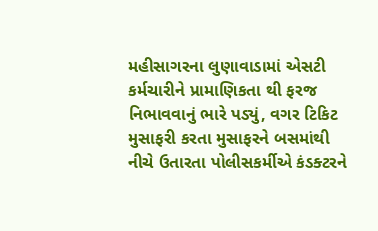મહીસાગરના લુણાવાડામાં એસટી કર્મચારીને પ્રામાણિકતા થી ફરજ નિભાવવાનું ભારે પડ્યું, વગર ટિકિટ મુસાફરી કરતા મુસાફરને બસમાંથી નીચે ઉતારતા પોલીસકર્મીએ કંડક્ટરને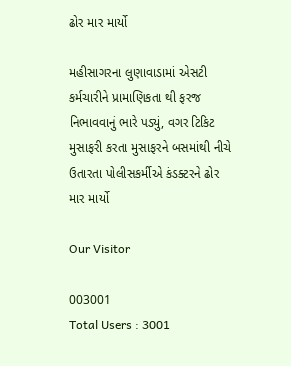ઢોર માર માર્યો

મહીસાગરના લુણાવાડામાં એસટી કર્મચારીને પ્રામાણિકતા થી ફરજ નિભાવવાનું ભારે પડ્યું, વગર ટિકિટ મુસાફરી કરતા મુસાફરને બસમાંથી નીચે ઉતારતા પોલીસકર્મીએ કંડક્ટરને ઢોર માર માર્યો

Our Visitor

003001
Total Users : 3001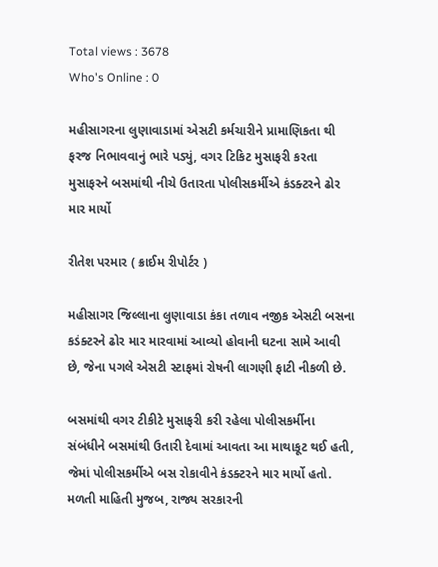Total views : 3678
Who's Online : 0

મહીસાગરના લુણાવાડામાં એસટી કર્મચારીને પ્રામાણિકતા થી ફરજ નિભાવવાનું ભારે પડ્યું, વગર ટિકિટ મુસાફરી કરતા મુસાફરને બસમાંથી નીચે ઉતારતા પોલીસકર્મીએ કંડક્ટરને ઢોર માર માર્યો

રીતેશ પરમાર ( ક્રાઈમ રીપોર્ટર )

મહીસાગર જિલ્લાના લુણાવાડા કંકા તળાવ નજીક એસટી બસના કડંક્ટરને ઢોર માર મારવામાં આવ્યો હોવાની ઘટના સામે આવી છે, જેના પગલે એસટી સ્ટાફમાં રોષની લાગણી ફાટી નીકળી છે.

બસમાંથી વગર ટીકીટે મુસાફરી કરી રહેલા પોલીસકર્મીના સંબંધીને બસમાંથી ઉતારી દેવામાં આવતા આ માથાકૂટ થઈ હતી, જેમાં પોલીસકર્મીએ બસ રોકાવીને કંડક્ટરને માર માર્યો હતો.
મળતી માહિતી મુજબ, રાજ્ય સરકારની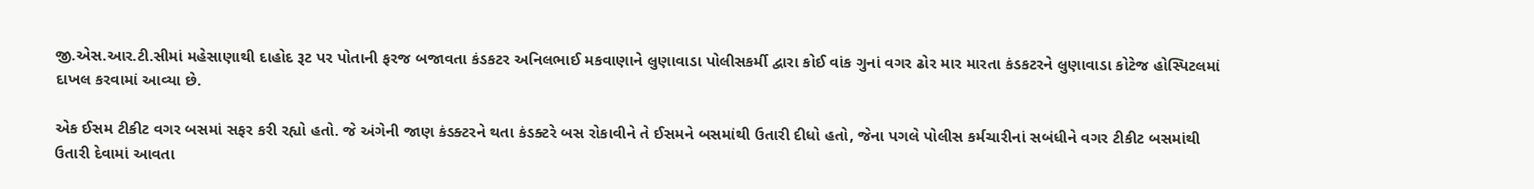જી.એસ.આર.ટી.સીમાં મહેસાણાથી દાહોદ રૂટ પર પોતાની ફરજ બજાવતા કંડકટર અનિલભાઈ મકવાણાને લુણાવાડા પોલીસકર્મી દ્વારા કોઈ વાંક ગુનાં વગર ઢોર માર મારતા કંડકટરને લુણાવાડા કોટેજ હોસ્પિટલમાં દાખલ કરવામાં આવ્યા છે.

એક ઈસમ ટીકીટ વગર બસમાં સફર કરી રહ્યો હતો. જે અંગેની જાણ કંડક્ટરને થતા કંડક્ટરે બસ રોકાવીને તે ઈસમને બસમાંથી ઉતારી દીધો હતો, જેના પગલે પોલીસ કર્મચારીનાં સબંધીને વગર ટીકીટ બસમાંથી ઉતારી દેવામાં આવતા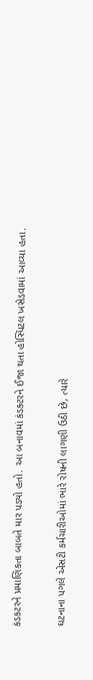કંડકટરને પ્રમાણિકતા બાબતે માર પડ્યો હતો. આ બનાવમાં કંડક્ટરને ઈજા થતા હોસ્પિટલ ખસેડવામાં આવ્યા હતા.

ઘટનાના પગલે એસટી કર્મચારીઓમાં ભારે રોષની લાગણી ઉઠી છે, ત્યારે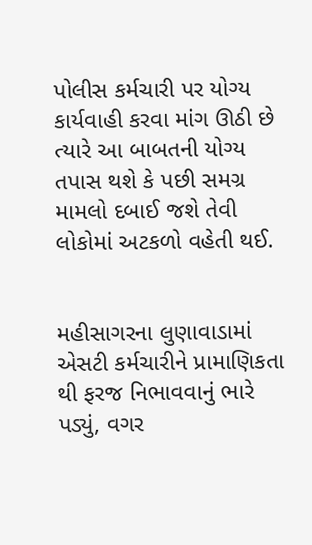પોલીસ કર્મચારી પર યોગ્ય કાર્યવાહી કરવા માંગ ઊઠી છે ત્યારે આ બાબતની યોગ્ય તપાસ થશે કે પછી સમગ્ર મામલો દબાઈ જશે તેવી લોકોમાં અટકળો વહેતી થઈ.


મહીસાગરના લુણાવાડામાં એસટી કર્મચારીને પ્રામાણિકતા થી ફરજ નિભાવવાનું ભારે પડ્યું, વગર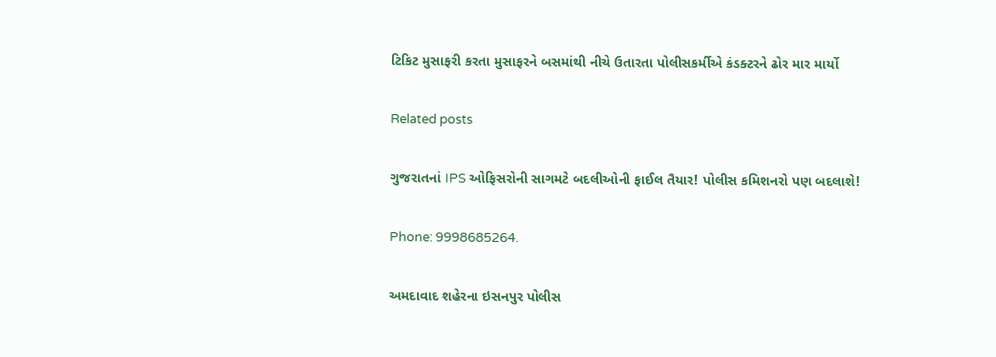ટિકિટ મુસાફરી કરતા મુસાફરને બસમાંથી નીચે ઉતારતા પોલીસકર્મીએ કંડક્ટરને ઢોર માર માર્યો

Related posts

ગુજરાતનાં IPS ઓફિસરોની સાગમટે બદલીઓની ફાઈલ તૈયાર! પોલીસ કમિશનરો પણ બદલાશે!

Phone: 9998685264.

અમદાવાદ શહેરના ઇસનપુર પોલીસ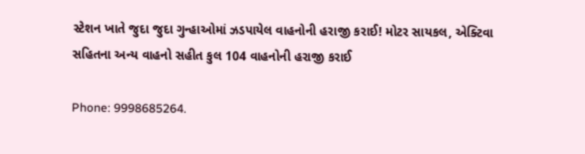સ્ટેશન ખાતે જુદા જુદા ગુન્હાઓમાં ઝડપાયેલ વાહનોની હરાજી કરાઈ! મોટર સાયકલ, એક્ટિવા સહિતના અન્ય વાહનો સહીત કુલ 104 વાહનોની હરાજી કરાઈ

Phone: 9998685264.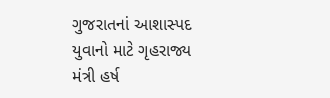ગુજરાતનાં આશાસ્પદ યુવાનો માટે ગૃહરાજ્ય મંત્રી હર્ષ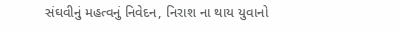સંઘવીનું મહત્વનું નિવેદન, નિરાશ ના થાય યુવાનો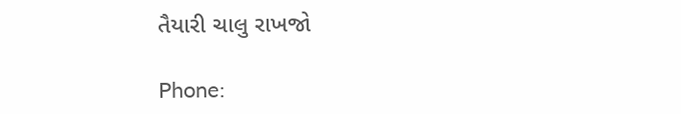તૈયારી ચાલુ રાખજો

Phone: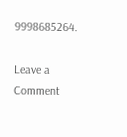9998685264.

Leave a Comment